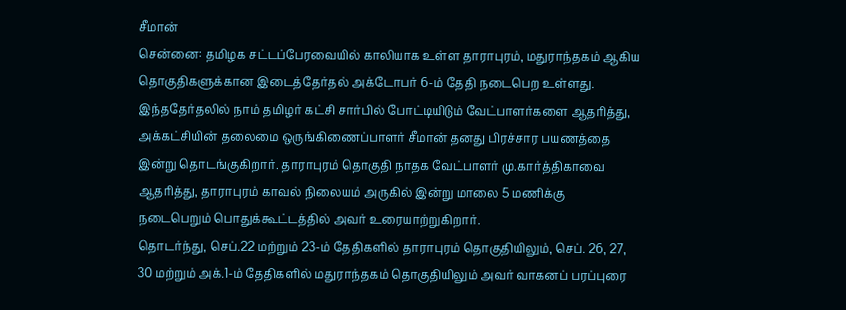சீமான்
சென்னை: தமிழக சட்டப்பேரவையில் காலியாக உள்ள தாராபுரம், மதுராந்தகம் ஆகிய தொகுதிகளுக்கான இடைத்தேர்தல் அக்டோபர் 6-ம் தேதி நடைபெற உள்ளது.
இந்ததேர்தலில் நாம் தமிழர் கட்சி சார்பில் போட்டியிடும் வேட்பாளர்களை ஆதரித்து, அக்கட்சியின் தலைமை ஒருங்கிணைப்பாளர் சீமான் தனது பிரச்சார பயணத்தை இன்று தொடங்குகிறார். தாராபுரம் தொகுதி நாதக வேட்பாளர் மு.கார்த்திகாவை ஆதரித்து, தாராபுரம் காவல் நிலையம் அருகில் இன்று மாலை 5 மணிக்கு நடைபெறும் பொதுக்கூட்டத்தில் அவர் உரையாற்றுகிறார்.
தொடர்ந்து, செப்.22 மற்றும் 23-ம் தேதிகளில் தாராபுரம் தொகுதியிலும், செப். 26, 27, 30 மற்றும் அக்.1-ம் தேதிகளில் மதுராந்தகம் தொகுதியிலும் அவர் வாகனப் பரப்புரை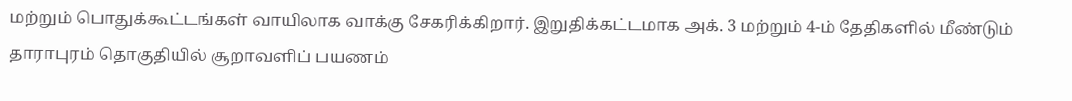மற்றும் பொதுக்கூட்டங்கள் வாயிலாக வாக்கு சேகரிக்கிறார். இறுதிக்கட்டமாக அக். 3 மற்றும் 4-ம் தேதிகளில் மீண்டும் தாராபுரம் தொகுதியில் சூறாவளிப் பயணம்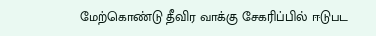மேற்கொண்டு தீவிர வாக்கு சேகரிப்பில் ஈடுபட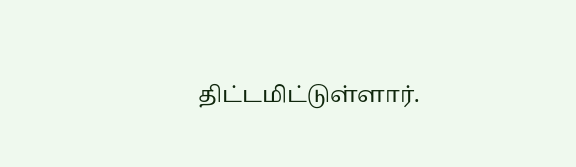திட்டமிட்டுள்ளார்.